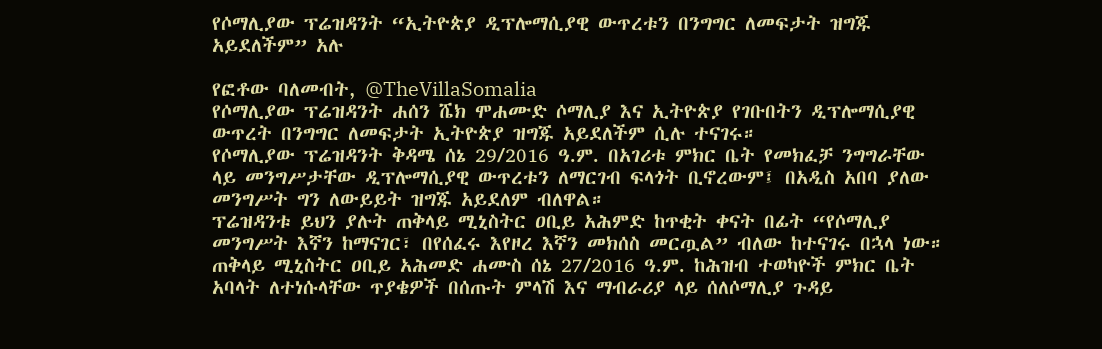የሶማሊያው ፕሬዝዳንት “ኢትዮጵያ ዲፕሎማሲያዊ ውጥረቱን በንግግር ለመፍታት ዝግጁ አይደለችም” አሉ

የፎቶው ባለመብት, @TheVillaSomalia
የሶማሊያው ፕሬዝዳንት ሐሰን ሼክ ሞሐሙድ ሶማሊያ እና ኢትዮጵያ የገቡበትን ዲፕሎማሲያዊ ውጥረት በንግግር ለመፍታት ኢትዮጵያ ዝግጁ አይደለችም ሲሉ ተናገሩ።
የሶማሊያው ፕሬዝዳንት ቅዳሜ ሰኔ 29/2016 ዓ.ም. በአገሪቱ ምክር ቤት የመክፈቻ ንግግራቸው ላይ መንግሥታቸው ዲፕሎማሲያዊ ውጥረቱን ለማርገብ ፍላጎት ቢኖረውም፤ በአዲስ አበባ ያለው መንግሥት ግን ለውይይት ዝግጁ አይደለም ብለዋል።
ፕሬዝዳንቱ ይህን ያሉት ጠቅላይ ሚኒስትር ዐቢይ አሕምድ ከጥቂት ቀናት በፊት “የሶማሊያ መንግሥት እኛን ከማናገር፣ በየሰፈሩ እየዞረ እኛን መክሰስ መርጧል” ብለው ከተናገሩ በኋላ ነው።
ጠቅላይ ሚኒስትር ዐቢይ አሕመድ ሐሙስ ሰኔ 27/2016 ዓ.ም. ከሕዝብ ተወካዮች ምክር ቤት አባላት ለተነሱላቸው ጥያቄዎች በሰጡት ምላሽ እና ማብራሪያ ላይ ሰለሶማሊያ ጉዳይ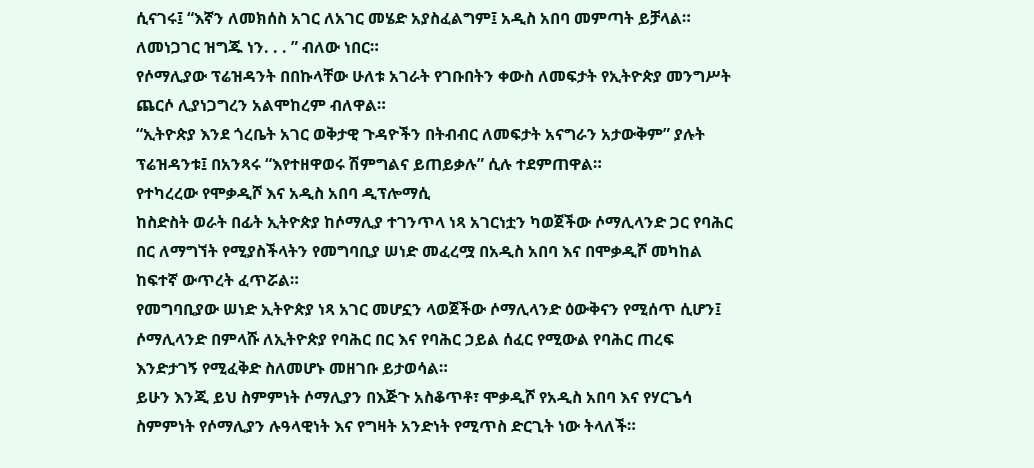ሲናገሩ፤ “እኛን ለመክሰስ አገር ለአገር መሄድ አያስፈልግም፤ አዲስ አበባ መምጣት ይቻላል። ለመነጋገር ዝግጁ ነን. . . ” ብለው ነበር።
የሶማሊያው ፕሬዝዳንት በበኩላቸው ሁለቱ አገራት የገቡበትን ቀውስ ለመፍታት የኢትዮጵያ መንግሥት ጨርሶ ሊያነጋግረን አልሞከረም ብለዋል።
“ኢትዮጵያ እንደ ጎረቤት አገር ወቅታዊ ጉዳዮችን በትብብር ለመፍታት አናግራን አታውቅም” ያሉት ፕሬዝዳንቱ፤ በአንጻሩ “እየተዘዋወሩ ሽምግልና ይጠይቃሉ” ሲሉ ተደምጠዋል።
የተካረረው የሞቃዲሾ እና አዲስ አበባ ዲፕሎማሲ
ከስድስት ወራት በፊት ኢትዮጵያ ከሶማሊያ ተገንጥላ ነጻ አገርነቷን ካወጀችው ሶማሊላንድ ጋር የባሕር በር ለማግኘት የሚያስችላትን የመግባቢያ ሠነድ መፈረሟ በአዲስ አበባ እና በሞቃዲሾ መካከል ከፍተኛ ውጥረት ፈጥሯል።
የመግባቢያው ሠነድ ኢትዮጵያ ነጻ አገር መሆኗን ላወጀችው ሶማሊላንድ ዕውቅናን የሚሰጥ ሲሆን፤ ሶማሊላንድ በምላሹ ለኢትዮጵያ የባሕር በር እና የባሕር ኃይል ሰፈር የሚውል የባሕር ጠረፍ እንድታገኝ የሚፈቅድ ስለመሆኑ መዘገቡ ይታወሳል።
ይሁን እንጂ ይህ ስምምነት ሶማሊያን በእጅጉ አስቆጥቶ፣ ሞቃዲሾ የአዲስ አበባ እና የሃርጌሳ ስምምነት የሶማሊያን ሉዓላዊነት እና የግዛት አንድነት የሚጥስ ድርጊት ነው ትላለች።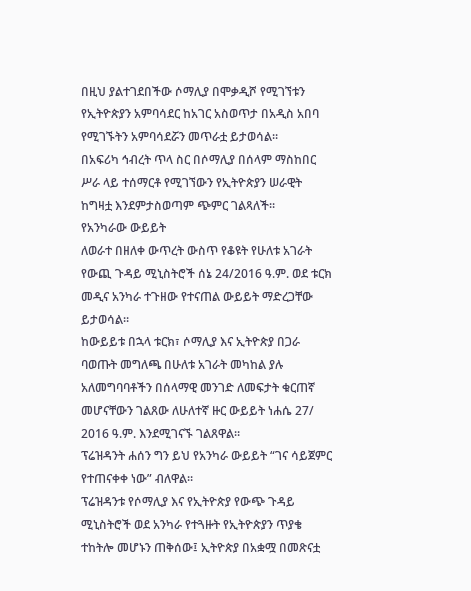በዚህ ያልተገደበችው ሶማሊያ በሞቃዲሾ የሚገኘቱን የኢትዮጵያን አምባሳደር ከአገር አስወጥታ በአዲስ አበባ የሚገኙትን አምባሳደሯን መጥራቷ ይታወሳል።
በአፍሪካ ኅብረት ጥላ ስር በሶማሊያ በሰላም ማስከበር ሥራ ላይ ተሰማርቶ የሚገኘውን የኢትዮጵያን ሠራዊት ከግዛቷ እንደምታስወጣም ጭምር ገልጻለች።
የአንካራው ውይይት
ለወራተ በዘለቀ ውጥረት ውስጥ የቆዩት የሁለቱ አገራት የውጪ ጉዳይ ሚኒስትሮች ሰኔ 24/2016 ዓ.ም. ወደ ቱርክ መዲና አንካራ ተጉዘው የተናጠል ውይይት ማድረጋቸው ይታወሳል።
ከውይይቱ በኋላ ቱርክ፣ ሶማሊያ እና ኢትዮጵያ በጋራ ባወጡት መግለጫ በሁለቱ አገራት መካከል ያሉ አለመግባባቶችን በሰላማዊ መንገድ ለመፍታት ቁርጠኛ መሆናቸውን ገልጸው ለሁለተኛ ዙር ውይይት ነሐሴ 27/ 2016 ዓ.ም. እንደሚገናኙ ገልጸዋል።
ፕሬዝዳንት ሐሰን ግን ይህ የአንካራ ውይይት “ገና ሳይጀምር የተጠናቀቀ ነው” ብለዋል።
ፕሬዝዳንቱ የሶማሊያ እና የኢትዮጵያ የውጭ ጉዳይ ሚኒስትሮች ወደ አንካራ የተጓዙት የኢትዮጵያን ጥያቄ ተከትሎ መሆኑን ጠቅሰው፤ ኢትዮጵያ በአቋሟ በመጽናቷ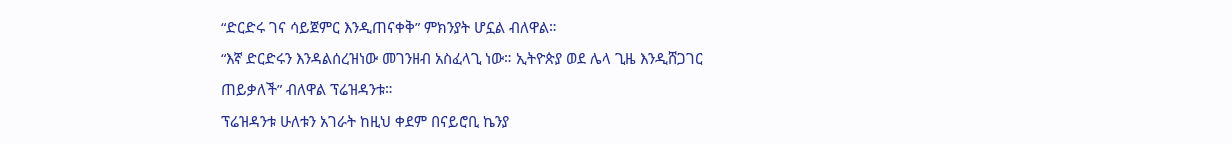“ድርድሩ ገና ሳይጀምር እንዲጠናቀቅ” ምክንያት ሆኗል ብለዋል።
“እኛ ድርድሩን እንዳልሰረዝነው መገንዘብ አስፈላጊ ነው። ኢትዮጵያ ወደ ሌላ ጊዜ እንዲሸጋገር ጠይቃለች” ብለዋል ፕሬዝዳንቱ።
ፕሬዝዳንቱ ሁለቱን አገራት ከዚህ ቀደም በናይሮቢ ኬንያ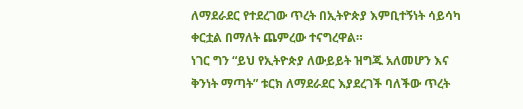ለማደራደር የተደረገው ጥረት በኢትዮጵያ እምቢተኝነት ሳይሳካ ቀርቷል በማለት ጨምረው ተናግረዋል።
ነገር ግን “ይህ የኢትዮጵያ ለውይይት ዝግጁ አለመሆን እና ቅንነት ማጣት” ቱርክ ለማደራደር እያደረገች ባለችው ጥረት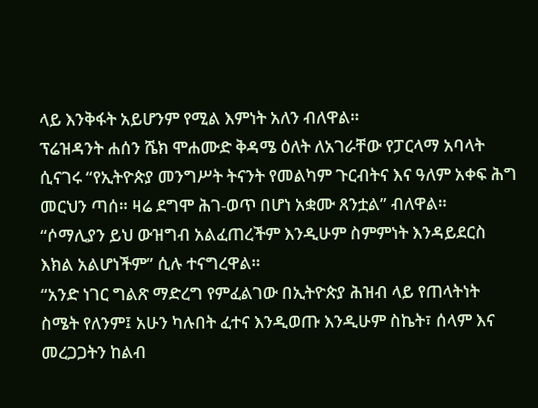ላይ እንቅፋት አይሆንም የሚል እምነት አለን ብለዋል።
ፕሬዝዳንት ሐሰን ሼክ ሞሐሙድ ቅዳሜ ዕለት ለአገራቸው የፓርላማ አባላት ሲናገሩ “የኢትዮጵያ መንግሥት ትናንት የመልካም ጉርብትና እና ዓለም አቀፍ ሕግ መርህን ጣሰ። ዛሬ ደግሞ ሕገ-ወጥ በሆነ አቋሙ ጸንቷል” ብለዋል።
“ሶማሊያን ይህ ውዝግብ አልፈጠረችም እንዲሁም ስምምነት እንዳይደርስ እክል አልሆነችም” ሲሉ ተናግረዋል።
“አንድ ነገር ግልጽ ማድረግ የምፈልገው በኢትዮጵያ ሕዝብ ላይ የጠላትነት ስሜት የለንም፤ አሁን ካሉበት ፈተና እንዲወጡ እንዲሁም ስኬት፣ ሰላም እና መረጋጋትን ከልብ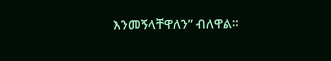እንመኝላቸዋለን” ብለዋል።